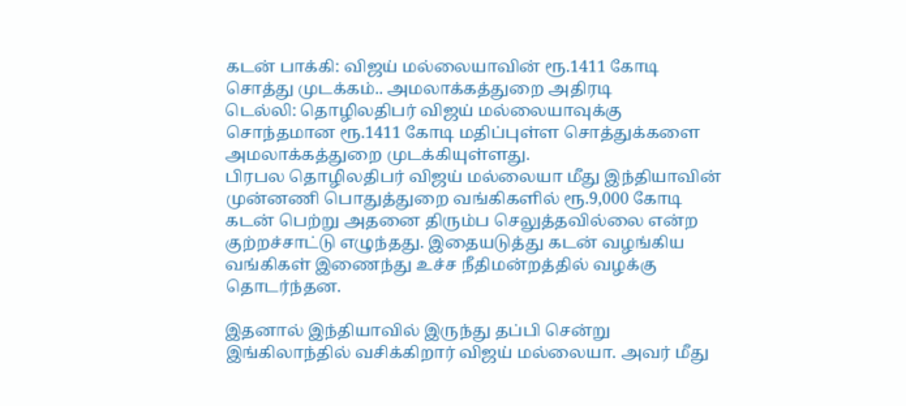கடன் பாக்கி: விஜய் மல்லையாவின் ரூ.1411 கோடி சொத்து முடக்கம்.. அமலாக்கத்துறை அதிரடி
டெல்லி: தொழிலதிபர் விஜய் மல்லையாவுக்கு சொந்தமான ரூ.1411 கோடி மதிப்புள்ள சொத்துக்களை அமலாக்கத்துறை முடக்கியுள்ளது.
பிரபல தொழிலதிபர் விஜய் மல்லையா மீது இந்தியாவின் முன்னணி பொதுத்துறை வங்கிகளில் ரூ.9,000 கோடி கடன் பெற்று அதனை திரும்ப செலுத்தவில்லை என்ற குற்றச்சாட்டு எழுந்தது. இதையடுத்து கடன் வழங்கிய வங்கிகள் இணைந்து உச்ச நீதிமன்றத்தில் வழக்கு தொடர்ந்தன.

இதனால் இந்தியாவில் இருந்து தப்பி சென்று இங்கிலாந்தில் வசிக்கிறார் விஜய் மல்லையா. அவர் மீது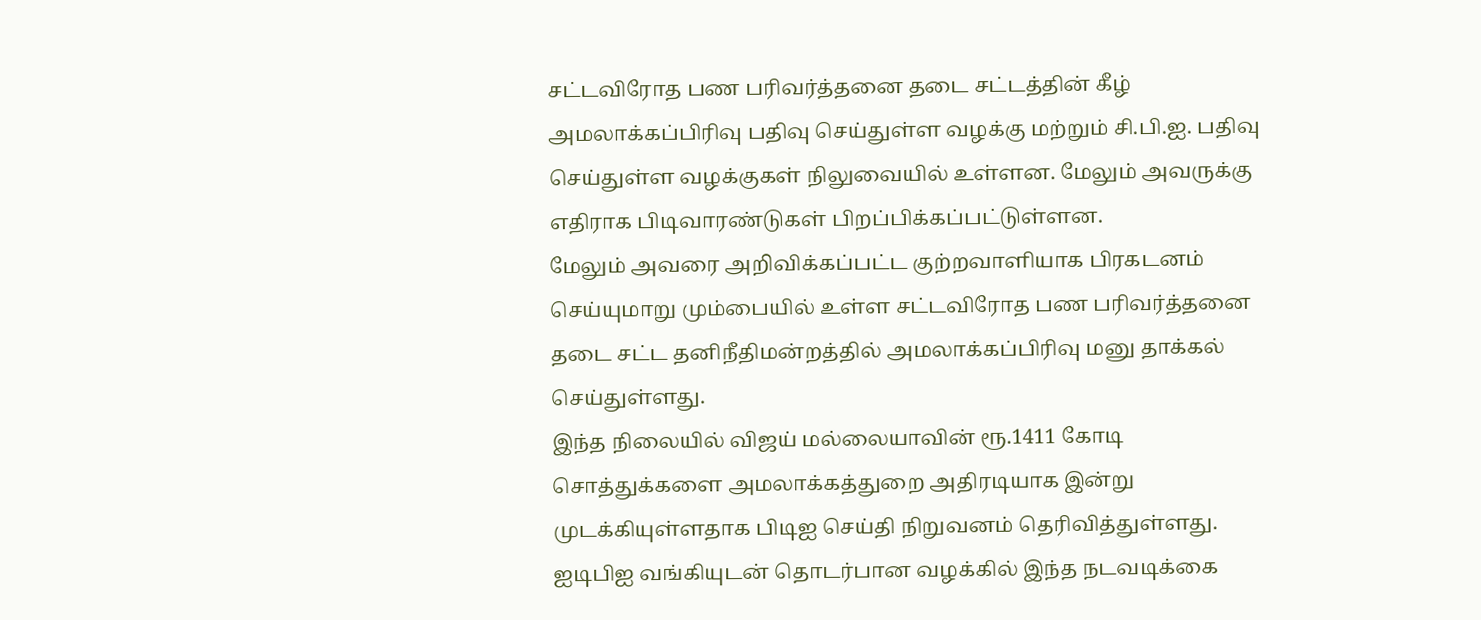சட்டவிரோத பண பரிவர்த்தனை தடை சட்டத்தின் கீழ் அமலாக்கப்பிரிவு பதிவு செய்துள்ள வழக்கு மற்றும் சி.பி.ஐ. பதிவு செய்துள்ள வழக்குகள் நிலுவையில் உள்ளன. மேலும் அவருக்கு எதிராக பிடிவாரண்டுகள் பிறப்பிக்கப்பட்டுள்ளன.
மேலும் அவரை அறிவிக்கப்பட்ட குற்றவாளியாக பிரகடனம் செய்யுமாறு மும்பையில் உள்ள சட்டவிரோத பண பரிவர்த்தனை தடை சட்ட தனிநீதிமன்றத்தில் அமலாக்கப்பிரிவு மனு தாக்கல் செய்துள்ளது.
இந்த நிலையில் விஜய் மல்லையாவின் ரூ.1411 கோடி சொத்துக்களை அமலாக்கத்துறை அதிரடியாக இன்று முடக்கியுள்ளதாக பிடிஐ செய்தி நிறுவனம் தெரிவித்துள்ளது.
ஐடிபிஐ வங்கியுடன் தொடர்பான வழக்கில் இந்த நடவடிக்கை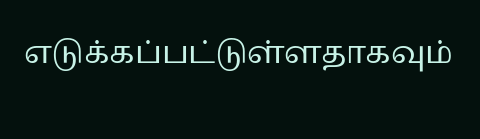எடுக்கப்பட்டுள்ளதாகவும்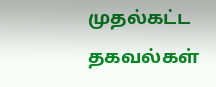முதல்கட்ட தகவல்கள்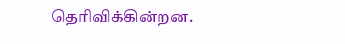தெரிவிக்கின்றன.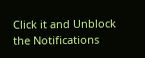Click it and Unblock the Notifications